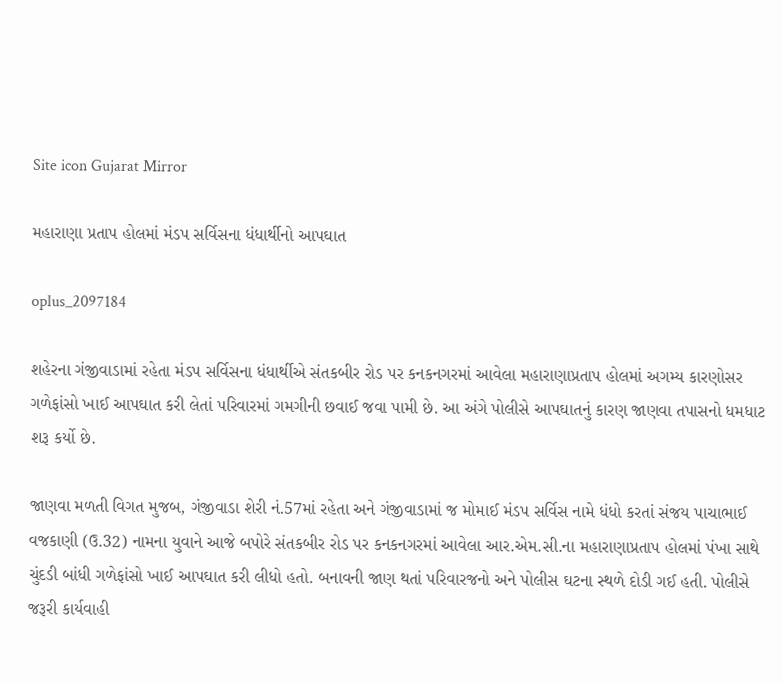Site icon Gujarat Mirror

મહારાણા પ્રતાપ હોલમાં મંડપ સર્વિસના ધંધાર્થીનો આપઘાત

oplus_2097184

શહેરના ગંજીવાડામાં રહેતા મંડપ સર્વિસના ધંધાર્થીએ સંતકબીર રોડ પર કનકનગરમાં આવેલા મહારાણાપ્રતાપ હોલમાં અગમ્ય કારણોસર ગળેફાંસો ખાઈ આપઘાત કરી લેતાં પરિવારમાં ગમગીની છવાઈ જવા પામી છે. આ અંગે પોલીસે આપઘાતનું કારણ જાણવા તપાસનો ધમધાટ શરૂ કર્યો છે.

જાણવા મળતી વિગત મુજબ, ગંજીવાડા શેરી નં.57માં રહેતા અને ગંજીવાડામાં જ મોમાઈ મંડપ સર્વિસ નામે ધંધો કરતાં સંજય પાચાભાઈ વજકાણી (ઉ.32) નામના યુવાને આજે બપોરે સંતકબીર રોડ પર કનકનગરમાં આવેલા આર.એમ.સી.ના મહારાણાપ્રતાપ હોલમાં પંખા સાથે ચુંદડી બાંધી ગળેફાંસો ખાઈ આપઘાત કરી લીધો હતો. બનાવની જાણ થતાં પરિવારજનો અને પોલીસ ઘટના સ્થળે દોડી ગઈ હતી. પોલીસે જરૂરી કાર્યવાહી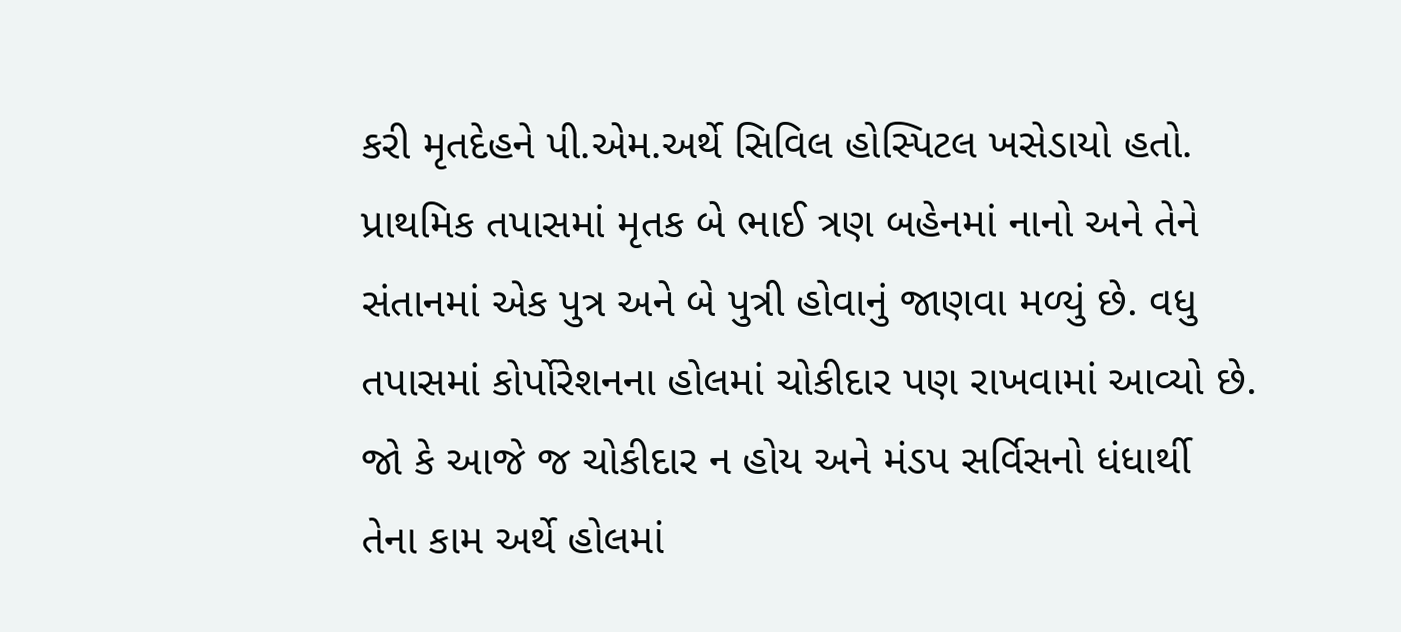કરી મૃતદેહને પી.એમ.અર્થે સિવિલ હોસ્પિટલ ખસેડાયો હતો. પ્રાથમિક તપાસમાં મૃતક બે ભાઈ ત્રણ બહેનમાં નાનો અને તેને સંતાનમાં એક પુત્ર અને બે પુત્રી હોવાનું જાણવા મળ્યું છે. વધુ તપાસમાં કોર્પોરેશનના હોલમાં ચોકીદાર પણ રાખવામાં આવ્યો છે. જો કે આજે જ ચોકીદાર ન હોય અને મંડપ સર્વિસનો ધંધાર્થી તેના કામ અર્થે હોલમાં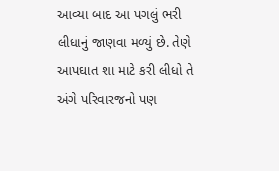આવ્યા બાદ આ પગલું ભરી લીધાનું જાણવા મળ્યું છે. તેણે આપઘાત શા માટે કરી લીધો તે અંગે પરિવારજનો પણ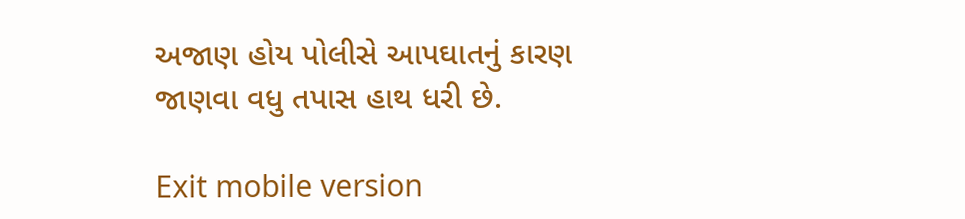અજાણ હોય પોલીસે આપઘાતનું કારણ જાણવા વધુ તપાસ હાથ ધરી છે.

Exit mobile version